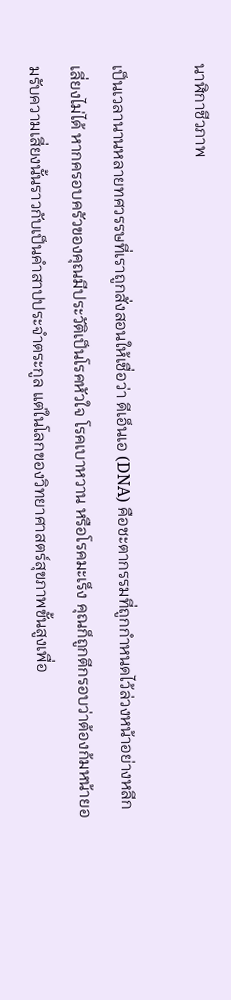นาฬิกาชีวภาพ

เป็นเวลานานหลายทศวรรษที่เราถูกสั่งสอนให้เชื่อว่า ดีเอ็นเอ (DNA) คือชะตากรรมที่ถูกกำหนดไว้ล่วงหน้าอย่างหลีกเลี่ยงไม่ได้ หากครอบครัวของคุณมีประวัติเป็นโรคหัวใจ โรคเบาหวาน หรือโรคมะเร็ง คุณก็ถูกตีกรอบว่าต้องก้มหน้ายอมรับความเสี่ยงนั้นราวกับเป็นคำสาปประจำตระกูล แต่ในโลกของวิทยาศาสตร์สุขภาพขั้นสูงเพื่อ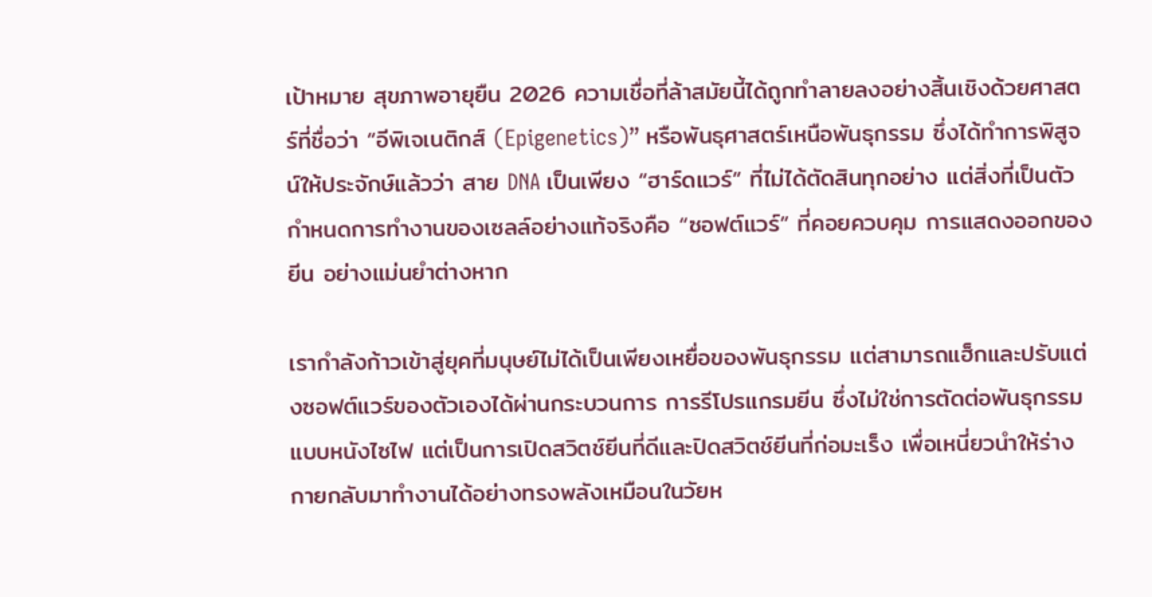เป้าหมาย สุขภาพอายุยืน 2026 ความเชื่อที่ล้าสมัยนี้ได้ถูกทำลายลงอย่างสิ้นเชิงด้วยศาสตร์ที่ชื่อว่า “อีพิเจเนติกส์ (Epigenetics)” หรือพันธุศาสตร์เหนือพันธุกรรม ซึ่งได้ทำการพิสูจน์ให้ประจักษ์แล้วว่า สาย DNA เป็นเพียง “ฮาร์ดแวร์” ที่ไม่ได้ตัดสินทุกอย่าง แต่สิ่งที่เป็นตัวกำหนดการทำงานของเซลล์อย่างแท้จริงคือ “ซอฟต์แวร์” ที่คอยควบคุม การแสดงออกของยีน อย่างแม่นยำต่างหาก

เรากำลังก้าวเข้าสู่ยุคที่มนุษย์ไม่ได้เป็นเพียงเหยื่อของพันธุกรรม แต่สามารถแฮ็กและปรับแต่งซอฟต์แวร์ของตัวเองได้ผ่านกระบวนการ การรีโปรแกรมยีน ซึ่งไม่ใช่การตัดต่อพันธุกรรมแบบหนังไซไฟ แต่เป็นการเปิดสวิตช์ยีนที่ดีและปิดสวิตช์ยีนที่ก่อมะเร็ง เพื่อเหนี่ยวนำให้ร่างกายกลับมาทำงานได้อย่างทรงพลังเหมือนในวัยห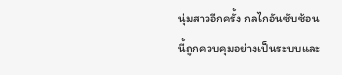นุ่มสาวอีกครั้ง กลไกอันซับซ้อนนี้ถูกควบคุมอย่างเป็นระบบและ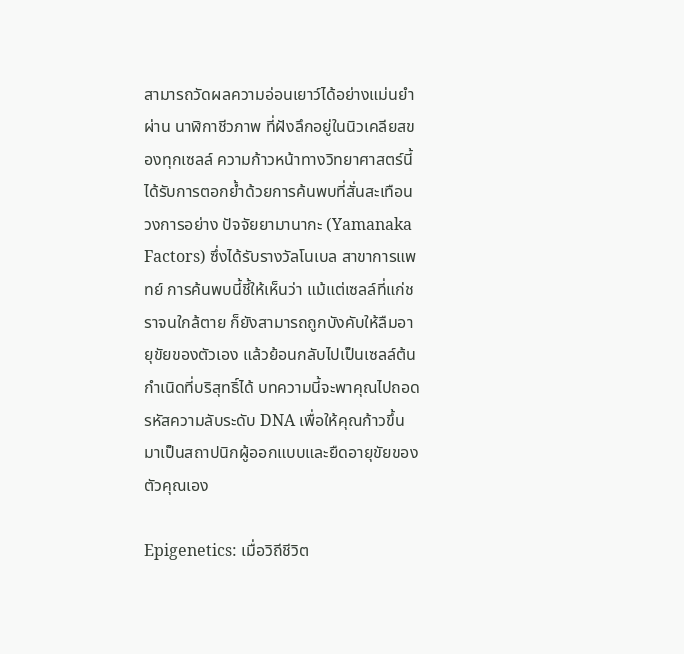สามารถวัดผลความอ่อนเยาว์ได้อย่างแม่นยำผ่าน นาฬิกาชีวภาพ ที่ฝังลึกอยู่ในนิวเคลียสของทุกเซลล์ ความก้าวหน้าทางวิทยาศาสตร์นี้ได้รับการตอกย้ำด้วยการค้นพบที่สั่นสะเทือนวงการอย่าง ปัจจัยยามานากะ (Yamanaka Factors) ซึ่งได้รับรางวัลโนเบล สาขาการแพทย์ การค้นพบนี้ชี้ให้เห็นว่า แม้แต่เซลล์ที่แก่ชราจนใกล้ตาย ก็ยังสามารถถูกบังคับให้ลืมอายุขัยของตัวเอง แล้วย้อนกลับไปเป็นเซลล์ต้นกำเนิดที่บริสุทธิ์ได้ บทความนี้จะพาคุณไปถอดรหัสความลับระดับ DNA เพื่อให้คุณก้าวขึ้นมาเป็นสถาปนิกผู้ออกแบบและยืดอายุขัยของตัวคุณเอง

Epigenetics: เมื่อวิถีชีวิต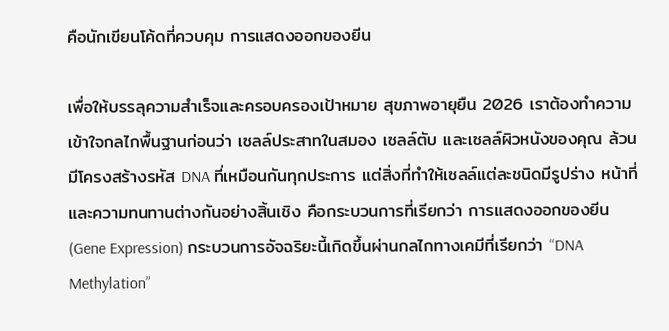คือนักเขียนโค้ดที่ควบคุม การแสดงออกของยีน

เพื่อให้บรรลุความสำเร็จและครอบครองเป้าหมาย สุขภาพอายุยืน 2026 เราต้องทำความเข้าใจกลไกพื้นฐานก่อนว่า เซลล์ประสาทในสมอง เซลล์ตับ และเซลล์ผิวหนังของคุณ ล้วนมีโครงสร้างรหัส DNA ที่เหมือนกันทุกประการ แต่สิ่งที่ทำให้เซลล์แต่ละชนิดมีรูปร่าง หน้าที่ และความทนทานต่างกันอย่างสิ้นเชิง คือกระบวนการที่เรียกว่า การแสดงออกของยีน (Gene Expression) กระบวนการอัจฉริยะนี้เกิดขึ้นผ่านกลไกทางเคมีที่เรียกว่า “DNA Methylation”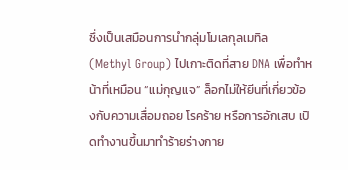ซึ่งเป็นเสมือนการนำกลุ่มโมเลกุลเมทิล (Methyl Group) ไปเกาะติดที่สาย DNA เพื่อทำหน้าที่เหมือน “แม่กุญแจ” ล็อกไม่ให้ยีนที่เกี่ยวข้องกับความเสื่อมถอย โรคร้าย หรือการอักเสบ เปิดทำงานขึ้นมาทำร้ายร่างกาย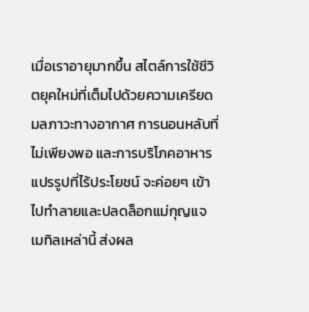เมื่อเราอายุมากขึ้น สไตล์การใช้ชีวิตยุคใหม่ที่เต็มไปด้วยความเครียด มลภาวะทางอากาศ การนอนหลับที่ไม่เพียงพอ และการบริโภคอาหารแปรรูปที่ไร้ประโยชน์ จะค่อยๆ เข้าไปทำลายและปลดล็อกแม่กุญแจเมทิลเหล่านี้ ส่งผล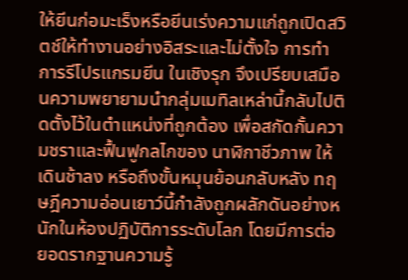ให้ยีนก่อมะเร็งหรือยีนเร่งความแก่ถูกเปิดสวิตช์ให้ทำงานอย่างอิสระและไม่ตั้งใจ การทำ การรีโปรแกรมยีน ในเชิงรุก จึงเปรียบเสมือนความพยายามนำกลุ่มเมทิลเหล่านี้กลับไปติดตั้งไว้ในตำแหน่งที่ถูกต้อง เพื่อสกัดกั้นความชราและฟื้นฟูกลไกของ นาฬิกาชีวภาพ ให้เดินช้าลง หรือถึงขั้นหมุนย้อนกลับหลัง ทฤษฎีความอ่อนเยาว์นี้กำลังถูกผลักดันอย่างหนักในห้องปฏิบัติการระดับโลก โดยมีการต่อยอดรากฐานความรู้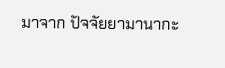มาจาก ปัจจัยยามานากะ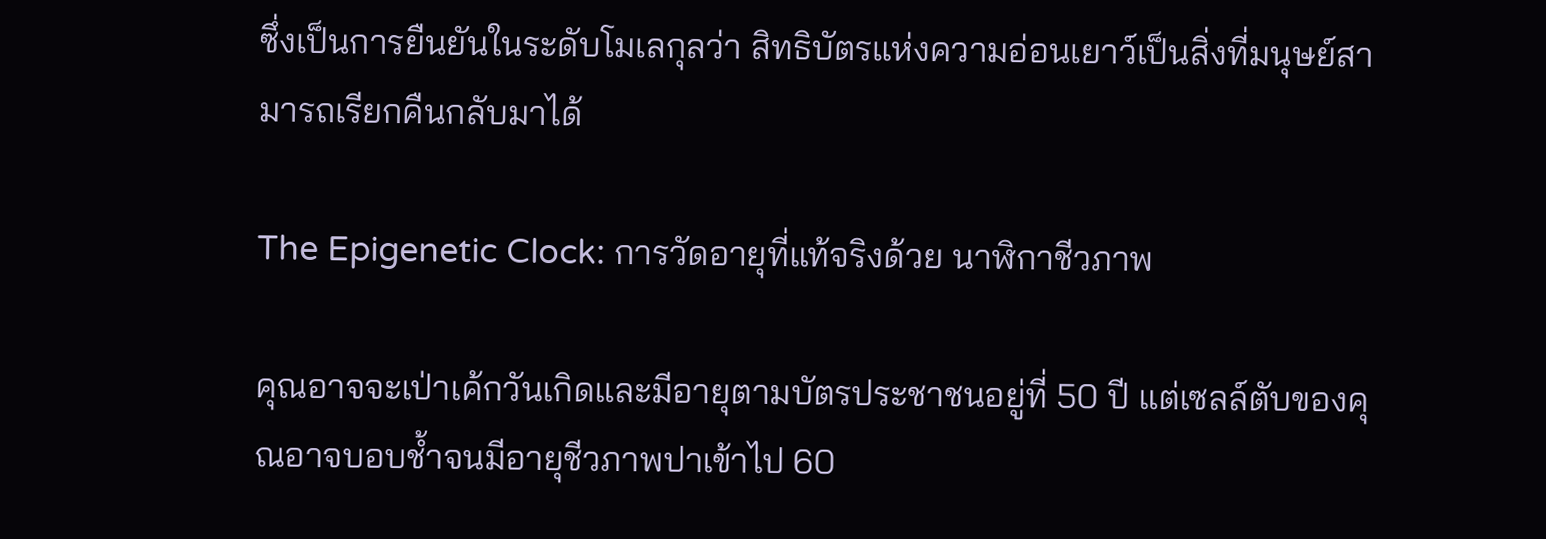ซึ่งเป็นการยืนยันในระดับโมเลกุลว่า สิทธิบัตรแห่งความอ่อนเยาว์เป็นสิ่งที่มนุษย์สามารถเรียกคืนกลับมาได้

The Epigenetic Clock: การวัดอายุที่แท้จริงด้วย นาฬิกาชีวภาพ

คุณอาจจะเป่าเค้กวันเกิดและมีอายุตามบัตรประชาชนอยู่ที่ 50 ปี แต่เซลล์ตับของคุณอาจบอบช้ำจนมีอายุชีวภาพปาเข้าไป 60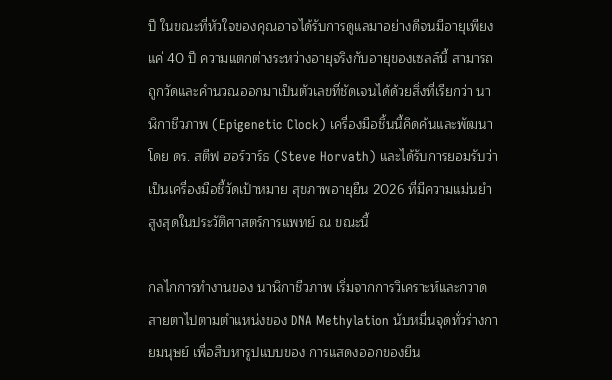ปี ในขณะที่หัวใจของคุณอาจได้รับการดูแลมาอย่างดีจนมีอายุเพียงแค่ 40 ปี ความแตกต่างระหว่างอายุจริงกับอายุของเซลล์นี้ สามารถถูกวัดและคำนวณออกมาเป็นตัวเลขที่ชัดเจนได้ด้วยสิ่งที่เรียกว่า นาฬิกาชีวภาพ (Epigenetic Clock) เครื่องมือชิ้นนี้คิดค้นและพัฒนาโดย ดร. สตีฟ ฮอร์วาร์ธ (Steve Horvath) และได้รับการยอมรับว่าเป็นเครื่องมือชี้วัดเป้าหมาย สุขภาพอายุยืน 2026 ที่มีความแม่นยำสูงสุดในประวัติศาสตร์การแพทย์ ณ ขณะนี้

กลไกการทำงานของ นาฬิกาชีวภาพ เริ่มจากการวิเคราะห์และกวาดสายตาไปตามตำแหน่งของ DNA Methylation นับหมื่นจุดทั่วร่างกายมนุษย์ เพื่อสืบหารูปแบบของ การแสดงออกของยีน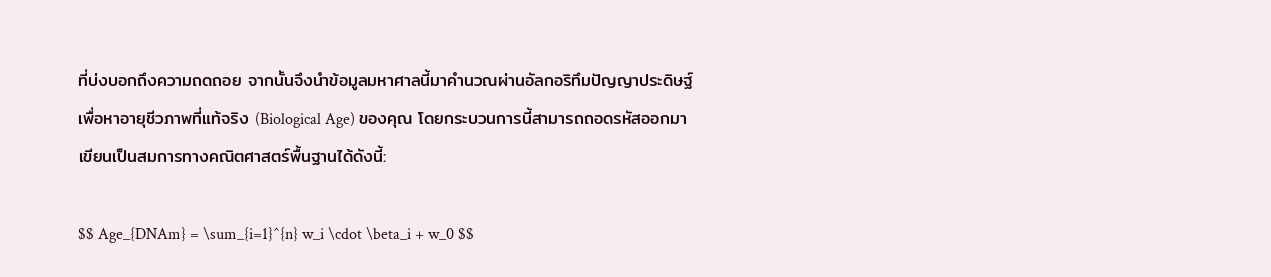ที่บ่งบอกถึงความถดถอย จากนั้นจึงนำข้อมูลมหาศาลนี้มาคำนวณผ่านอัลกอริทึมปัญญาประดิษฐ์เพื่อหาอายุชีวภาพที่แท้จริง (Biological Age) ของคุณ โดยกระบวนการนี้สามารถถอดรหัสออกมาเขียนเป็นสมการทางคณิตศาสตร์พื้นฐานได้ดังนี้:

$$ Age_{DNAm} = \sum_{i=1}^{n} w_i \cdot \beta_i + w_0 $$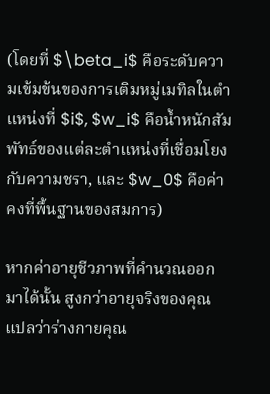(โดยที่ $\beta_i$ คือระดับความเข้มข้นของการเติมหมู่เมทิลในตำแหน่งที่ $i$, $w_i$ คือน้ำหนักสัมพัทธ์ของแต่ละตำแหน่งที่เชื่อมโยงกับความชรา, และ $w_0$ คือค่าคงที่พื้นฐานของสมการ)

หากค่าอายุชีวภาพที่คำนวณออกมาได้นั้น สูงกว่าอายุจริงของคุณ แปลว่าร่างกายคุณ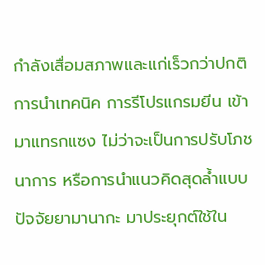กำลังเสื่อมสภาพและแก่เร็วกว่าปกติ การนำเทคนิค การรีโปรแกรมยีน เข้ามาแทรกแซง ไม่ว่าจะเป็นการปรับโภชนาการ หรือการนำแนวคิดสุดล้ำแบบ ปัจจัยยามานากะ มาประยุกต์ใช้ใน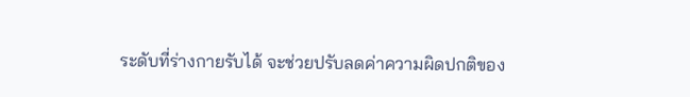ระดับที่ร่างกายรับได้ จะช่วยปรับลดค่าความผิดปกติของ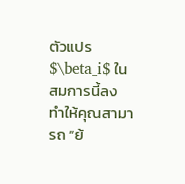ตัวแปร $\beta_i$ ในสมการนี้ลง ทำให้คุณสามารถ “ย้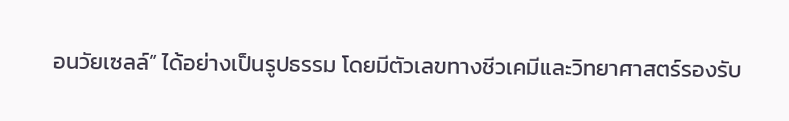อนวัยเซลล์” ได้อย่างเป็นรูปธรรม โดยมีตัวเลขทางชีวเคมีและวิทยาศาสตร์รองรับ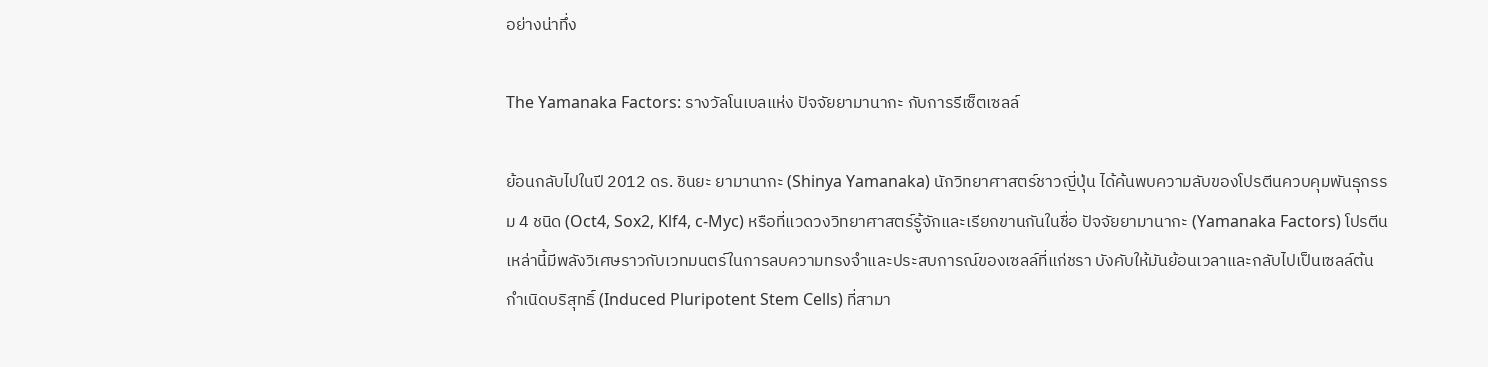อย่างน่าทึ่ง

The Yamanaka Factors: รางวัลโนเบลแห่ง ปัจจัยยามานากะ กับการรีเซ็ตเซลล์

ย้อนกลับไปในปี 2012 ดร. ชินยะ ยามานากะ (Shinya Yamanaka) นักวิทยาศาสตร์ชาวญี่ปุ่น ได้ค้นพบความลับของโปรตีนควบคุมพันธุกรรม 4 ชนิด (Oct4, Sox2, Klf4, c-Myc) หรือที่แวดวงวิทยาศาสตร์รู้จักและเรียกขานกันในชื่อ ปัจจัยยามานากะ (Yamanaka Factors) โปรตีนเหล่านี้มีพลังวิเศษราวกับเวทมนตร์ในการลบความทรงจำและประสบการณ์ของเซลล์ที่แก่ชรา บังคับให้มันย้อนเวลาและกลับไปเป็นเซลล์ต้นกำเนิดบริสุทธิ์ (Induced Pluripotent Stem Cells) ที่สามา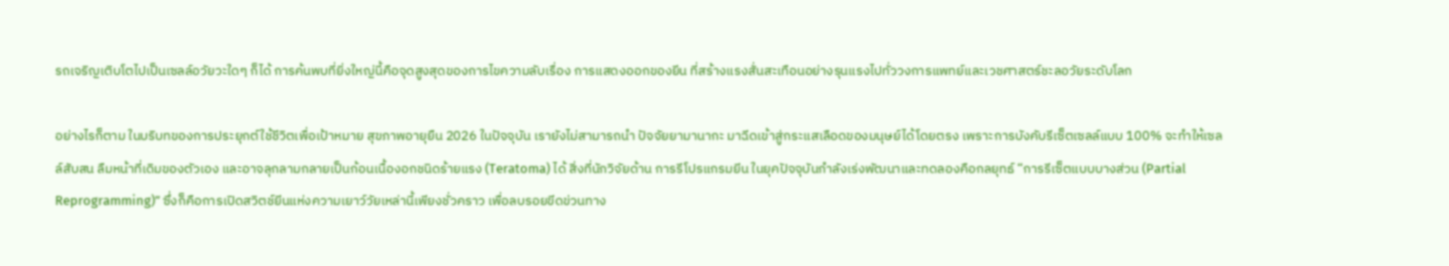รถเจริญเติบโตไปเป็นเซลล์อวัยวะใดๆ ก็ได้ การค้นพบที่ยิ่งใหญ่นี้คือจุดสูงสุดของการไขความลับเรื่อง การแสดงออกของยีน ที่สร้างแรงสั่นสะเทือนอย่างรุนแรงไปทั่ววงการแพทย์และเวชศาสตร์ชะลอวัยระดับโลก

อย่างไรก็ตาม ในบริบทของการประยุกต์ใช้ชีวิตเพื่อเป้าหมาย สุขภาพอายุยืน 2026 ในปัจจุบัน เรายังไม่สามารถนำ ปัจจัยยามานากะ มาฉีดเข้าสู่กระแสเลือดของมนุษย์ได้โดยตรง เพราะการบังคับรีเซ็ตเซลล์แบบ 100% จะทำให้เซลล์สับสน ลืมหน้าที่เดิมของตัวเอง และอาจลุกลามกลายเป็นก้อนเนื้องอกชนิดร้ายแรง (Teratoma) ได้ สิ่งที่นักวิจัยด้าน การรีโปรแกรมยีน ในยุคปัจจุบันกำลังเร่งพัฒนาและทดลองคือกลยุทธ์ “การรีเซ็ตแบบบางส่วน (Partial Reprogramming)” ซึ่งก็คือการเปิดสวิตช์ยีนแห่งความเยาว์วัยเหล่านี้เพียงชั่วคราว เพื่อลบรอยขีดข่วนทาง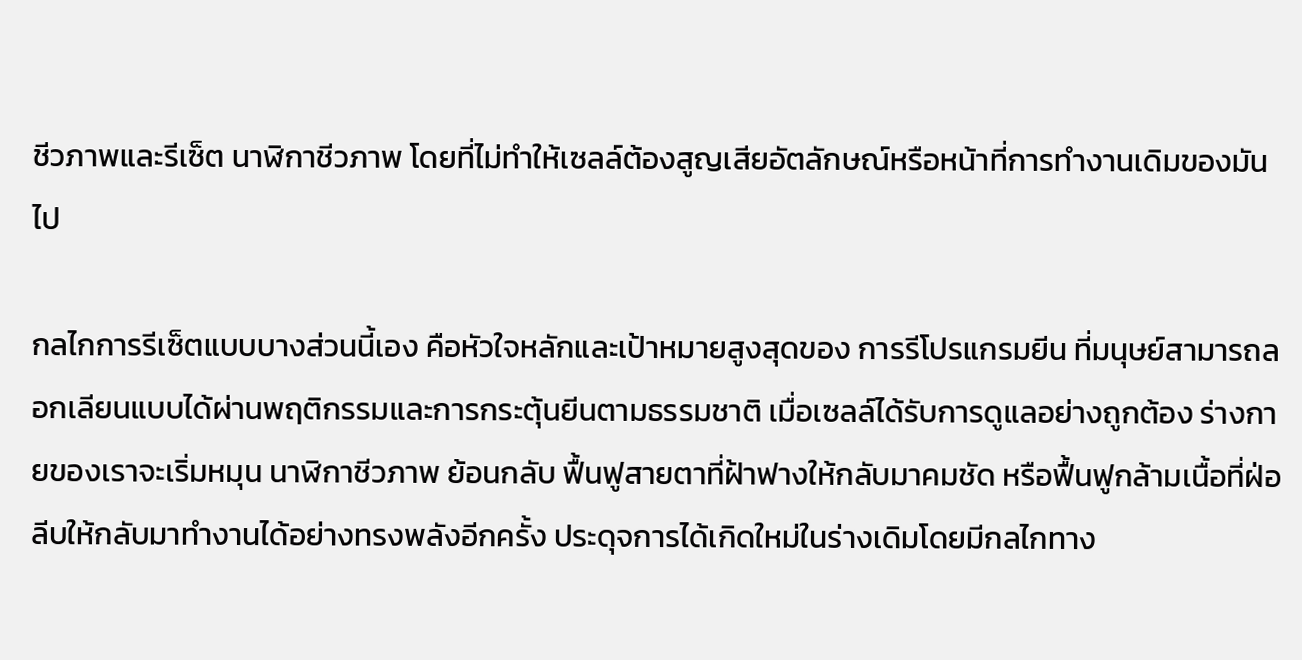ชีวภาพและรีเซ็ต นาฬิกาชีวภาพ โดยที่ไม่ทำให้เซลล์ต้องสูญเสียอัตลักษณ์หรือหน้าที่การทำงานเดิมของมันไป

กลไกการรีเซ็ตแบบบางส่วนนี้เอง คือหัวใจหลักและเป้าหมายสูงสุดของ การรีโปรแกรมยีน ที่มนุษย์สามารถลอกเลียนแบบได้ผ่านพฤติกรรมและการกระตุ้นยีนตามธรรมชาติ เมื่อเซลล์ได้รับการดูแลอย่างถูกต้อง ร่างกายของเราจะเริ่มหมุน นาฬิกาชีวภาพ ย้อนกลับ ฟื้นฟูสายตาที่ฝ้าฟางให้กลับมาคมชัด หรือฟื้นฟูกล้ามเนื้อที่ฝ่อลีบให้กลับมาทำงานได้อย่างทรงพลังอีกครั้ง ประดุจการได้เกิดใหม่ในร่างเดิมโดยมีกลไกทาง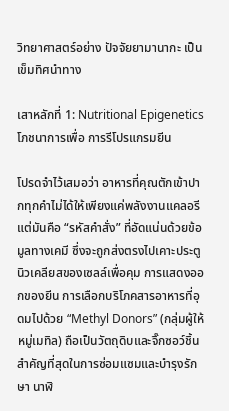วิทยาศาสตร์อย่าง ปัจจัยยามานากะ เป็นเข็มทิศนำทาง

เสาหลักที่ 1: Nutritional Epigenetics โภชนาการเพื่อ การรีโปรแกรมยีน

โปรดจำไว้เสมอว่า อาหารที่คุณตักเข้าปากทุกคำไม่ได้ให้เพียงแค่พลังงานแคลอรี แต่มันคือ “รหัสคำสั่ง” ที่อัดแน่นด้วยข้อมูลทางเคมี ซึ่งจะถูกส่งตรงไปเคาะประตูนิวเคลียสของเซลล์เพื่อคุม การแสดงออกของยีน การเลือกบริโภคสารอาหารที่อุดมไปด้วย “Methyl Donors” (กลุ่มผู้ให้หมู่เมทิล) ถือเป็นวัตถุดิบและจิ๊กซอว์ชิ้นสำคัญที่สุดในการซ่อมแซมและบำรุงรักษา นาฬิ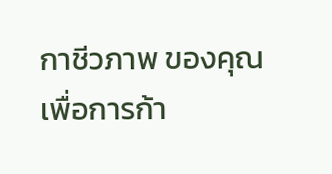กาชีวภาพ ของคุณ เพื่อการก้า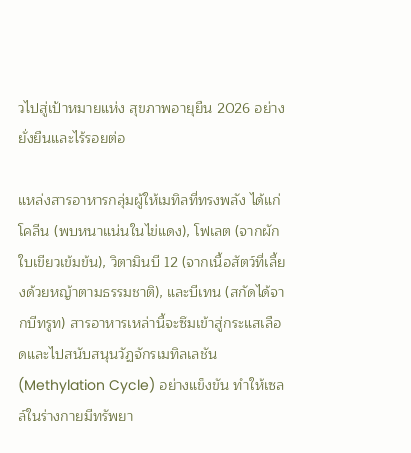วไปสู่เป้าหมายแห่ง สุขภาพอายุยืน 2026 อย่างยั่งยืนและไร้รอยต่อ

แหล่งสารอาหารกลุ่มผู้ให้เมทิลที่ทรงพลัง ได้แก่ โคลีน (พบหนาแน่นในไข่แดง), โฟเลต (จากผักใบเขียวเข้มข้น), วิตามินบี 12 (จากเนื้อสัตว์ที่เลี้ยงด้วยหญ้าตามธรรมชาติ), และบีเทน (สกัดได้จากบีทรูท) สารอาหารเหล่านี้จะซึมเข้าสู่กระแสเลือดและไปสนับสนุนวัฏจักรเมทิลเลชัน (Methylation Cycle) อย่างแข็งขัน ทำให้เซลล์ในร่างกายมีทรัพยา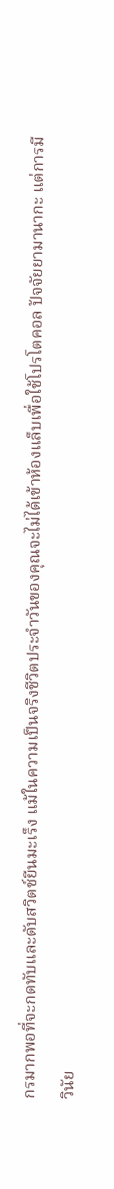กรมากพอที่จะกดทับและดับสวิตช์ยีนมะเร็ง แม้ในความเป็นจริงชีวิตประจำวันของคุณจะไม่ได้เข้าห้องแล็บเพื่อใช้โปรโตคอล ปัจจัยยามานากะ แต่การมีวินัย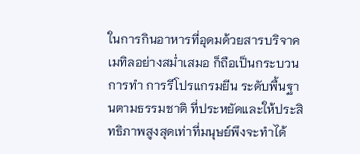ในการกินอาหารที่อุดมด้วยสารบริจาคเมทิลอย่างสม่ำเสมอ ก็ถือเป็นกระบวนการทำ การรีโปรแกรมยีน ระดับพื้นฐานตามธรรมชาติ ที่ประหยัดและให้ประสิทธิภาพสูงสุดเท่าที่มนุษย์พึงจะทำได้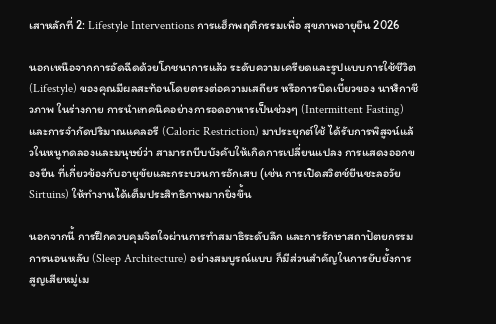เสาหลักที่ 2: Lifestyle Interventions การแฮ็กพฤติกรรมเพื่อ สุขภาพอายุยืน 2026

นอกเหนือจากการอัดฉีดด้วยโภชนาการแล้ว ระดับความเครียดและรูปแบบการใช้ชีวิต (Lifestyle) ของคุณมีผลสะท้อนโดยตรงต่อความเสถียร หรือการบิดเบี้ยวของ นาฬิกาชีวภาพ ในร่างกาย การนำเทคนิคอย่างการอดอาหารเป็นช่วงๆ (Intermittent Fasting) และการจำกัดปริมาณแคลอรี (Caloric Restriction) มาประยุกต์ใช้ ได้รับการพิสูจน์แล้วในหนูทดลองและมนุษย์ว่า สามารถบีบบังคับให้เกิดการเปลี่ยนแปลง การแสดงออกของยีน ที่เกี่ยวข้องกับอายุขัยและกระบวนการอักเสบ (เช่น การเปิดสวิตช์ยีนชะลอวัย Sirtuins) ให้ทำงานได้เต็มประสิทธิภาพมากยิ่งขึ้น

นอกจากนี้ การฝึกควบคุมจิตใจผ่านการทำสมาธิระดับลึก และการรักษาสถาปัตยกรรมการนอนหลับ (Sleep Architecture) อย่างสมบูรณ์แบบ ก็มีส่วนสำคัญในการยับยั้งการสูญเสียหมู่เม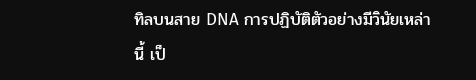ทิลบนสาย DNA การปฏิบัติตัวอย่างมีวินัยเหล่านี้ เป็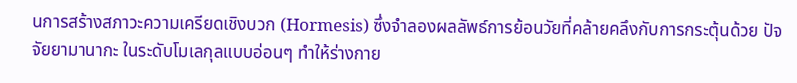นการสร้างสภาวะความเครียดเชิงบวก (Hormesis) ซึ่งจำลองผลลัพธ์การย้อนวัยที่คล้ายคลึงกับการกระตุ้นด้วย ปัจจัยยามานากะ ในระดับโมเลกุลแบบอ่อนๆ ทำให้ร่างกาย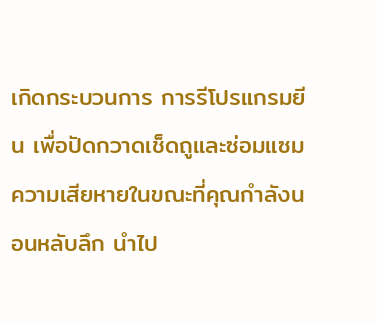เกิดกระบวนการ การรีโปรแกรมยีน เพื่อปัดกวาดเช็ดถูและซ่อมแซมความเสียหายในขณะที่คุณกำลังนอนหลับลึก นำไป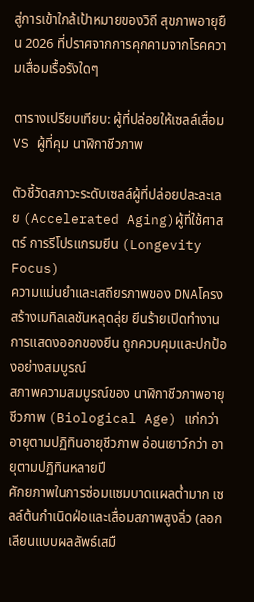สู่การเข้าใกล้เป้าหมายของวิถี สุขภาพอายุยืน 2026 ที่ปราศจากการคุกคามจากโรคความเสื่อมเรื้อรังใดๆ

ตารางเปรียบเทียบ: ผู้ที่ปล่อยให้เซลล์เสื่อม VS ผู้ที่คุม นาฬิกาชีวภาพ

ตัวชี้วัดสภาวะระดับเซลล์ผู้ที่ปล่อยปละละเลย (Accelerated Aging)ผู้ที่ใช้ศาสตร์ การรีโปรแกรมยีน (Longevity Focus)
ความแม่นยำและเสถียรภาพของ DNAโครงสร้างเมทิลเลชันหลุดลุ่ย ยีนร้ายเปิดทำงานการแสดงออกของยีน ถูกควบคุมและปกป้องอย่างสมบูรณ์
สภาพความสมบูรณ์ของ นาฬิกาชีวภาพอายุชีวภาพ (Biological Age) แก่กว่า อายุตามปฏิทินอายุชีวภาพ อ่อนเยาว์กว่า อายุตามปฏิทินหลายปี
ศักยภาพในการซ่อมแซมบาดแผลต่ำมาก เซลล์ต้นกำเนิดฝ่อและเสื่อมสภาพสูงลิ่ว (ลอกเลียนแบบผลลัพธ์เสมื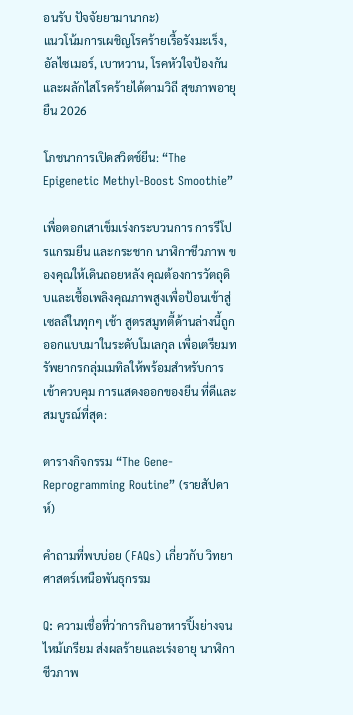อนรับ ปัจจัยยามานากะ)
แนวโน้มการเผชิญโรคร้ายเรื้อรังมะเร็ง, อัลไซเมอร์, เบาหวาน, โรคหัวใจป้องกันและผลักไสโรคร้ายได้ตามวิถี สุขภาพอายุยืน 2026

โภชนาการเปิดสวิตช์ยีน: “The Epigenetic Methyl-Boost Smoothie”

เพื่อตอกเสาเข็มเร่งกระบวนการ การรีโปรแกรมยีน และกระชาก นาฬิกาชีวภาพ ของคุณให้เดินถอยหลัง คุณต้องการวัตถุดิบและเชื้อเพลิงคุณภาพสูงเพื่อป้อนเข้าสู่เซลล์ในทุกๆ เช้า สูตรสมูทตี้ด้านล่างนี้ถูกออกแบบมาในระดับโมเลกุล เพื่อเตรียมทรัพยากรกลุ่มเมทิลให้พร้อมสำหรับการเข้าควบคุม การแสดงออกของยีน ที่ดีและสมบูรณ์ที่สุด:

ตารางกิจกรรม “The Gene-Reprogramming Routine” (รายสัปดาห์)

คำถามที่พบบ่อย (FAQs) เกี่ยวกับ วิทยาศาสตร์เหนือพันธุกรรม

Q: ความเชื่อที่ว่าการกินอาหารปิ้งย่างจนไหม้เกรียม ส่งผลร้ายและเร่งอายุ นาฬิกาชีวภาพ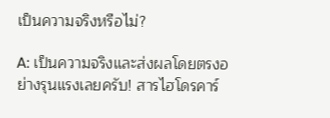เป็นความจริงหรือไม่?

A: เป็นความจริงและส่งผลโดยตรงอย่างรุนแรงเลยครับ! สารไฮโดรคาร์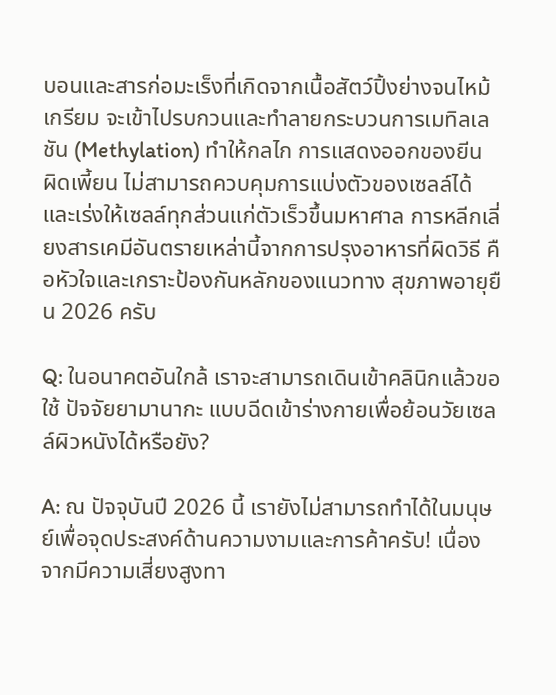บอนและสารก่อมะเร็งที่เกิดจากเนื้อสัตว์ปิ้งย่างจนไหม้เกรียม จะเข้าไปรบกวนและทำลายกระบวนการเมทิลเลชัน (Methylation) ทำให้กลไก การแสดงออกของยีน ผิดเพี้ยน ไม่สามารถควบคุมการแบ่งตัวของเซลล์ได้ และเร่งให้เซลล์ทุกส่วนแก่ตัวเร็วขึ้นมหาศาล การหลีกเลี่ยงสารเคมีอันตรายเหล่านี้จากการปรุงอาหารที่ผิดวิธี คือหัวใจและเกราะป้องกันหลักของแนวทาง สุขภาพอายุยืน 2026 ครับ

Q: ในอนาคตอันใกล้ เราจะสามารถเดินเข้าคลินิกแล้วขอใช้ ปัจจัยยามานากะ แบบฉีดเข้าร่างกายเพื่อย้อนวัยเซลล์ผิวหนังได้หรือยัง?

A: ณ ปัจจุบันปี 2026 นี้ เรายังไม่สามารถทำได้ในมนุษย์เพื่อจุดประสงค์ด้านความงามและการค้าครับ! เนื่องจากมีความเสี่ยงสูงทา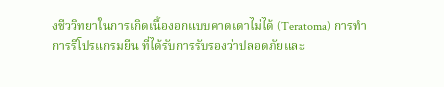งชีววิทยาในการเกิดเนื้องอกแบบคาดเดาไม่ได้ (Teratoma) การทำ การรีโปรแกรมยีน ที่ได้รับการรับรองว่าปลอดภัยและ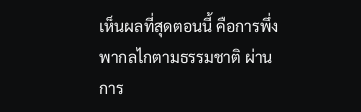เห็นผลที่สุดตอนนี้ คือการพึ่งพากลไกตามธรรมชาติ ผ่านการ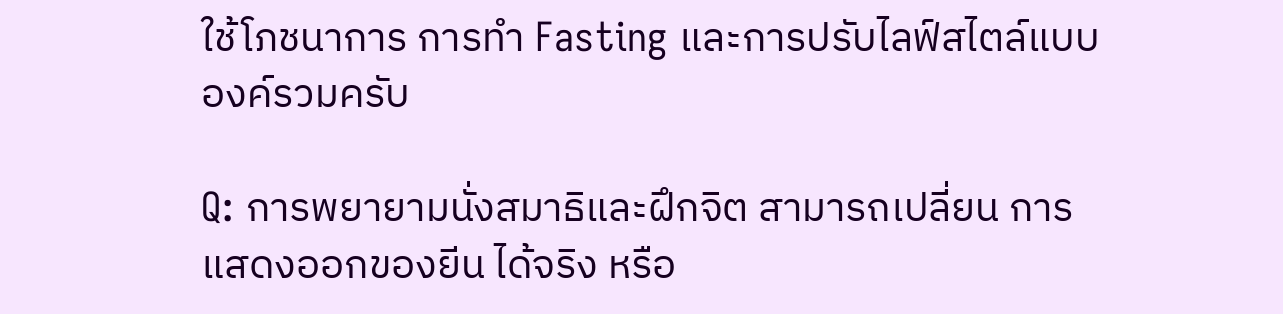ใช้โภชนาการ การทำ Fasting และการปรับไลฟ์สไตล์แบบองค์รวมครับ

Q: การพยายามนั่งสมาธิและฝึกจิต สามารถเปลี่ยน การแสดงออกของยีน ได้จริง หรือ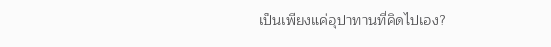เป็นเพียงแค่อุปาทานที่คิดไปเอง?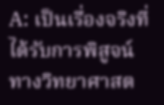A: เป็นเรื่องจริงที่ได้รับการพิสูจน์ทางวิทยาศาสต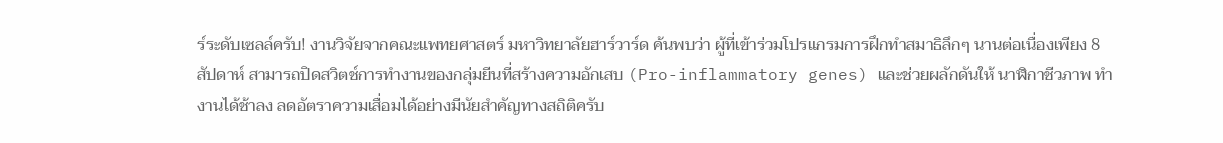ร์ระดับเซลล์ครับ! งานวิจัยจากคณะแพทยศาสตร์ มหาวิทยาลัยฮาร์วาร์ด ค้นพบว่า ผู้ที่เข้าร่วมโปรแกรมการฝึกทำสมาธิลึกๆ นานต่อเนื่องเพียง 8 สัปดาห์ สามารถปิดสวิตช์การทำงานของกลุ่มยีนที่สร้างความอักเสบ (Pro-inflammatory genes) และช่วยผลักดันให้ นาฬิกาชีวภาพ ทำงานได้ช้าลง ลดอัตราความเสื่อมได้อย่างมีนัยสำคัญทางสถิติครับ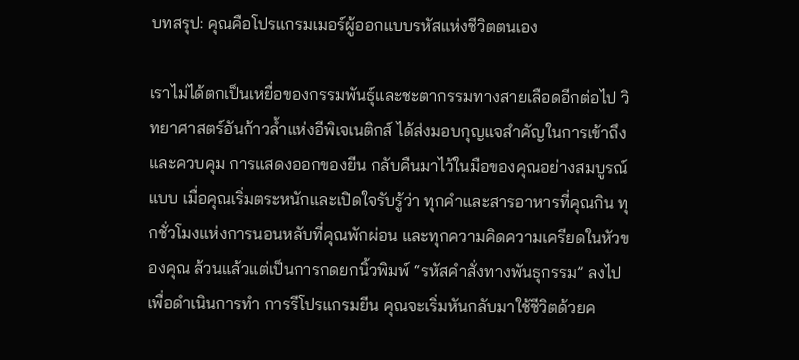บทสรุป: คุณคือโปรแกรมเมอร์ผู้ออกแบบรหัสแห่งชีวิตตนเอง

เราไม่ได้ตกเป็นเหยื่อของกรรมพันธุ์และชะตากรรมทางสายเลือดอีกต่อไป วิทยาศาสตร์อันก้าวล้ำแห่งอีพิเจเนติกส์ ได้ส่งมอบกุญแจสำคัญในการเข้าถึงและควบคุม การแสดงออกของยีน กลับคืนมาไว้ในมือของคุณอย่างสมบูรณ์แบบ เมื่อคุณเริ่มตระหนักและเปิดใจรับรู้ว่า ทุกคำและสารอาหารที่คุณกิน ทุกชั่วโมงแห่งการนอนหลับที่คุณพักผ่อน และทุกความคิดความเครียดในหัวของคุณ ล้วนแล้วแต่เป็นการกดยกนิ้วพิมพ์ “รหัสคำสั่งทางพันธุกรรม” ลงไปเพื่อดำเนินการทำ การรีโปรแกรมยีน คุณจะเริ่มหันกลับมาใช้ชีวิตด้วยค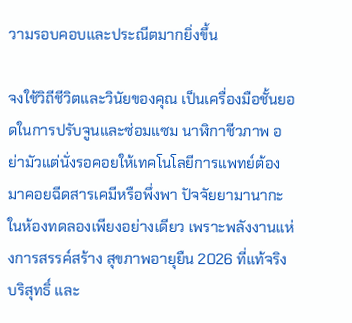วามรอบคอบและประณีตมากยิ่งขึ้น

จงใช้วิถีชีวิตและวินัยของคุณ เป็นเครื่องมือชั้นยอดในการปรับจูนและซ่อมแซม นาฬิกาชีวภาพ อย่ามัวแต่นั่งรอคอยให้เทคโนโลยีการแพทย์ต้องมาคอยฉีดสารเคมีหรือพึ่งพา ปัจจัยยามานากะ ในห้องทดลองเพียงอย่างเดียว เพราะพลังงานแห่งการสรรค์สร้าง สุขภาพอายุยืน 2026 ที่แท้จริง บริสุทธิ์ และ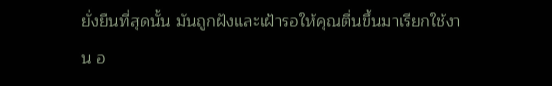ยั่งยืนที่สุดนั้น มันถูกฝังและเฝ้ารอให้คุณตื่นขึ้นมาเรียกใช้งาน อ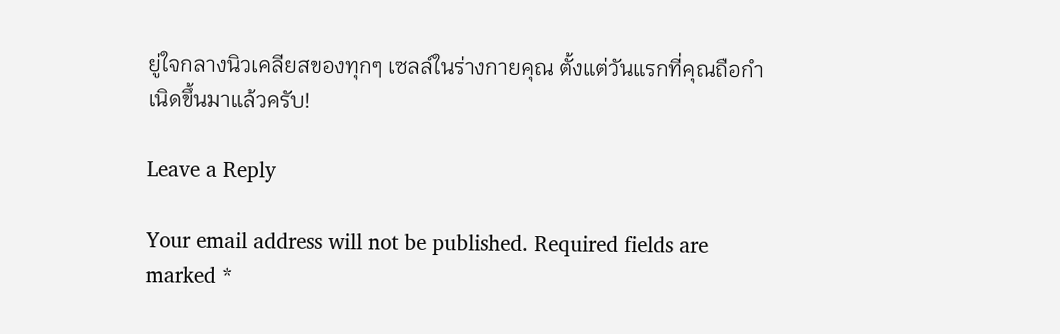ยู่ใจกลางนิวเคลียสของทุกๆ เซลล์ในร่างกายคุณ ตั้งแต่วันแรกที่คุณถือกำเนิดขึ้นมาแล้วครับ!

Leave a Reply

Your email address will not be published. Required fields are marked *